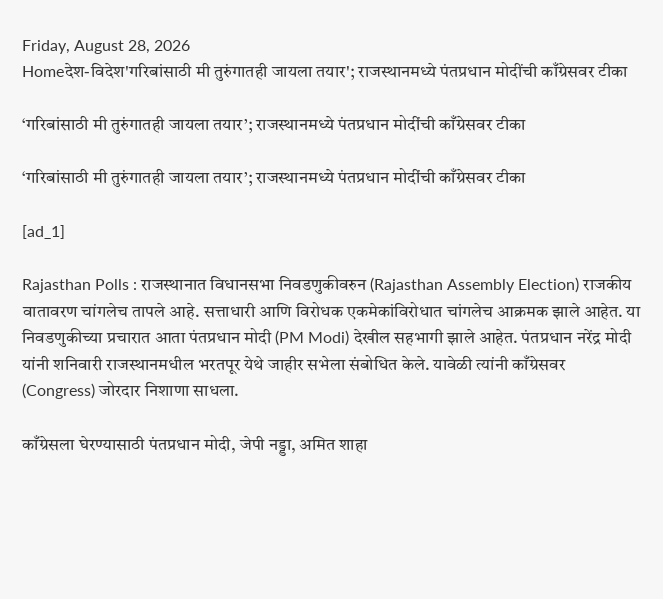Friday, August 28, 2026
Homeदेश-विदेश'गरिबांसाठी मी तुरुंगातही जायला तयार'; राजस्थानमध्ये पंतप्रधान मोदींची काँग्रेसवर टीका

‘गरिबांसाठी मी तुरुंगातही जायला तयार’; राजस्थानमध्ये पंतप्रधान मोदींची काँग्रेसवर टीका

‘गरिबांसाठी मी तुरुंगातही जायला तयार’; राजस्थानमध्ये पंतप्रधान मोदींची काँग्रेसवर टीका

[ad_1]

Rajasthan Polls : राजस्थानात विधानसभा निवडणुकीवरुन (Rajasthan Assembly Election) राजकीय वातावरण चांगलेच तापले आहे. सत्ताधारी आणि विरोधक एकमेकांविरोधात चांगलेच आक्रमक झाले आहेत. या निवडणुकीच्या प्रचारात आता पंतप्रधान मोदी (PM Modi) देखील सहभागी झाले आहेत. पंतप्रधान नरेंद्र मोदी यांनी शनिवारी राजस्थानमधील भरतपूर येथे जाहीर सभेला संबोधित केले. यावेळी त्यांनी काँग्रेसवर (Congress) जोरदार निशाणा साधला.

काँग्रेसला घेरण्यासाठी पंतप्रधान मोदी, जेपी नड्डा, अमित शाहा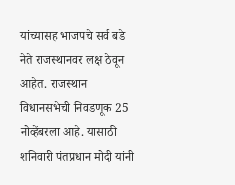यांच्यासह भाजपचे सर्व बडे नेते राजस्थानवर लक्ष ठेवून आहेत. राजस्थान विधानसभेची निवडणूक 25 नोव्हेंबरला आहे. यासाठी शनिवारी पंतप्रधान मोदी यांनी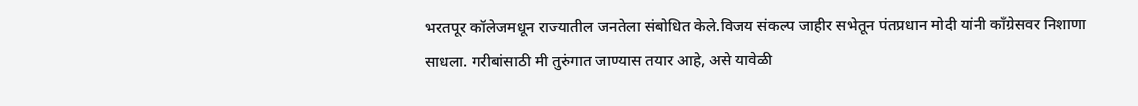भरतपूर कॉलेजमधून राज्यातील जनतेला संबोधित केले.विजय संकल्प जाहीर सभेतून पंतप्रधान मोदी यांनी काँग्रेसवर निशाणा साधला. गरीबांसाठी मी तुरुंगात जाण्यास तयार आहे, असे यावेळी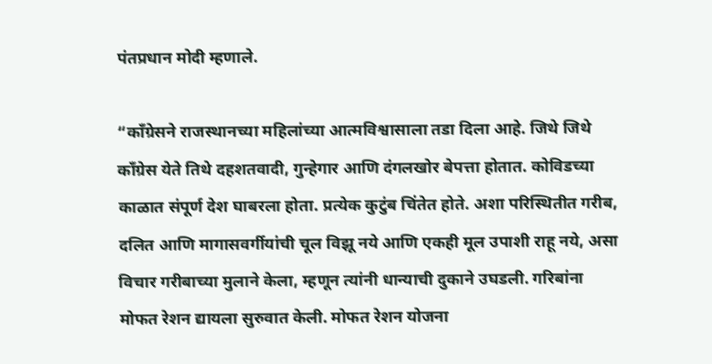पंतप्रधान मोदी म्हणाले.

“काँग्रेसने राजस्थानच्या महिलांच्या आत्मविश्वासाला तडा दिला आहे. जिथे जिथे काँग्रेस येते तिथे दहशतवादी, गुन्हेगार आणि दंगलखोर बेपत्ता होतात. कोविडच्या काळात संपूर्ण देश घाबरला होता. प्रत्येक कुटुंब चिंतेत होते. अशा परिस्थितीत गरीब, दलित आणि मागासवर्गीयांची चूल विझू नये आणि एकही मूल उपाशी राहू नये, असा विचार गरीबाच्या मुलाने केला, म्हणून त्यांनी धान्याची दुकाने उघडली. गरिबांना मोफत रेशन द्यायला सुरुवात केली. मोफत रेशन योजना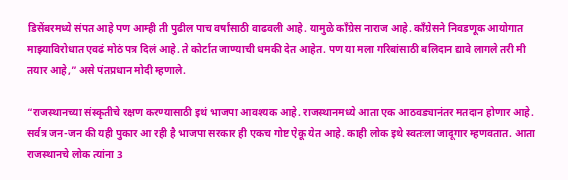डिसेंबरमध्ये संपत आहे पण आम्ही ती पुढील पाच वर्षांसाठी वाढवली आहे. यामुळे काँग्रेस नाराज आहे. काँग्रेसने निवडणूक आयोगात माझ्याविरोधात एवढं मोठं पत्र दिलं आहे. ते कोर्टात जाण्याची धमकी देत आहेत. पण या मला गरिबांसाठी बलिदान द्यावे लागले तरी मी तयार आहे,” असे पंतप्रधान मोदी म्हणाले.

“राजस्थानच्या संस्कृतीचे रक्षण करण्यासाठी इथं भाजपा आवश्यक आहे. राजस्थानमध्ये आता एक आठवड्यानंतर मतदान होणार आहे. सर्वत्र जन-जन की यही पुकार आ रही है भाजपा सरकार ही एकच गोष्ट ऐकू येत आहे. काही लोक इथे स्वतःला जादूगार म्हणवतात. आता राजस्थानचे लोक त्यांना 3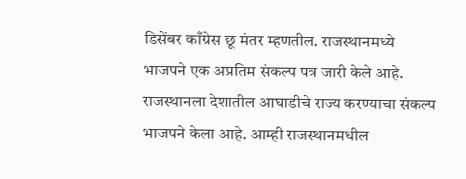डिसेंबर काँग्रेस छू मंतर म्हणतील. राजस्थानमध्ये भाजपने एक अप्रतिम संकल्प पत्र जारी केले आहे. राजस्थानला देशातील आघाडीचे राज्य करण्याचा संकल्प भाजपने केला आहे. आम्ही राजस्थानमधील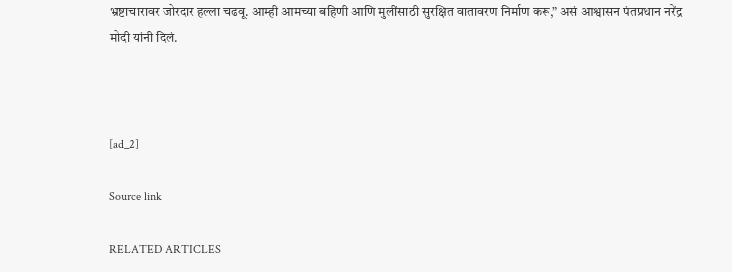भ्रष्टाचारावर जोरदार हल्ला चढवू. आम्ही आमच्या बहिणी आणि मुलींसाठी सुरक्षित वातावरण निर्माण करू,” असं आश्वासन पंतप्रधान नरेंद्र मोदी यांनी दिलं.



[ad_2]

Source link

RELATED ARTICLES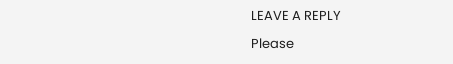LEAVE A REPLY

Please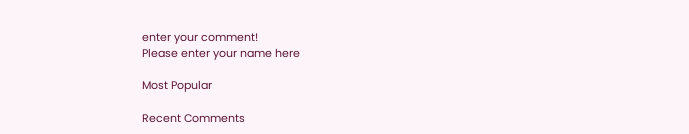enter your comment!
Please enter your name here

Most Popular

Recent Comments